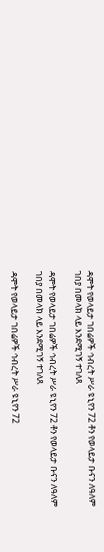ዳሞት የወላይታ ገበሬዎች ኅብረት ሥራ ዩኒየን 72 ቶን የወላይታ ቡናን ለዓለም ገበያ በመላክ ላይ እንደሚገኝ ተገለጸ

ዳሞት የወላይታ ገበሬዎች ኅብረት ሥራ ዩኒየን 72 ቶን የወላይታ ቡናን ለዓለም ገበያ በመላክ ላይ እንደሚገኝ ተገለጸ

ዳሞት የወላይታ ገበሬዎች ኅብረት ሥራ ዩኒየን 72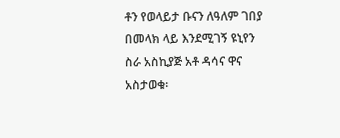ቶን የወላይታ ቡናን ለዓለም ገበያ በመላክ ላይ እንደሚገኝ ዩኒየን ስራ አስኪያጅ አቶ ዳሳና ዋና አስታወቁ፡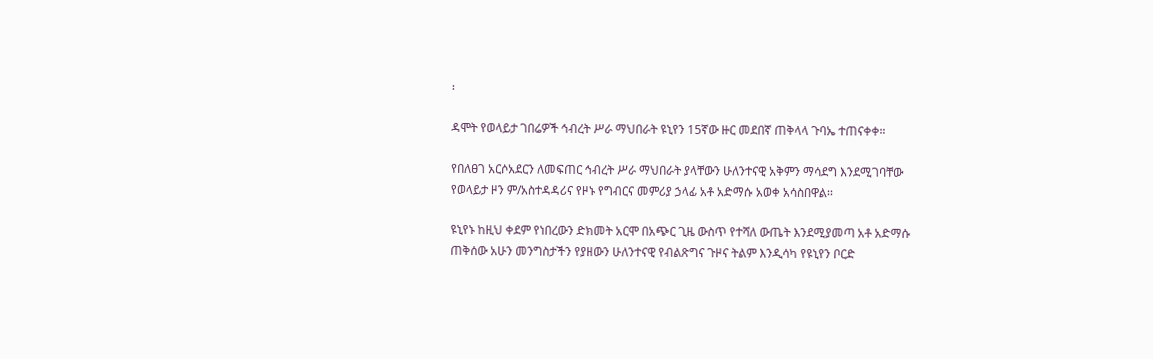፡

ዳሞት የወላይታ ገበሬዎች ኅብረት ሥራ ማህበራት ዩኒየን 15ኛው ዙር መደበኛ ጠቅላላ ጉባኤ ተጠናቀቀ።

የበለፀገ አርሶአደርን ለመፍጠር ኅብረት ሥራ ማህበራት ያላቸውን ሁለንተናዊ አቅምን ማሳደግ እንደሚገባቸው የወላይታ ዞን ም/አስተዳዳሪና የዞኑ የግብርና መምሪያ ኃላፊ አቶ አድማሱ አወቀ አሳስበዋል፡፡

ዩኒየኑ ከዚህ ቀደም የነበረውን ድክመት አርሞ በአጭር ጊዜ ውስጥ የተሻለ ውጤት እንደሚያመጣ አቶ አድማሱ ጠቅሰው አሁን መንግስታችን የያዘውን ሁለንተናዊ የብልጽግና ጉዞና ትልም እንዲሳካ የዩኒየን ቦርድ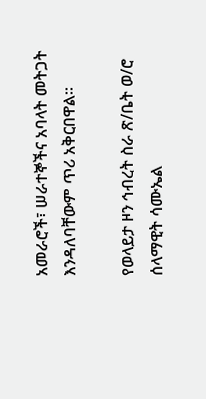አመራሮች፣ ሠራተኞችና አባላት መትጋት እንዳለባቸውም ጥሪ አቅርበዋል፡፡

የወላይታ ዞን ኅብረት ስራ ጽ/ቤት ወ/ሮ ሰላማዊት ሳሙኤል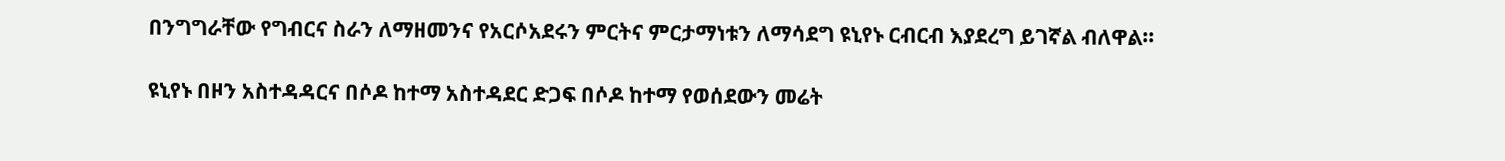በንግግራቸው የግብርና ስራን ለማዘመንና የአርሶአደሩን ምርትና ምርታማነቱን ለማሳደግ ዩኒየኑ ርብርብ እያደረግ ይገኛል ብለዋል፡፡

ዩኒየኑ በዞን አስተዳዳርና በሶዶ ከተማ አስተዳደር ድጋፍ በሶዶ ከተማ የወሰደውን መሬት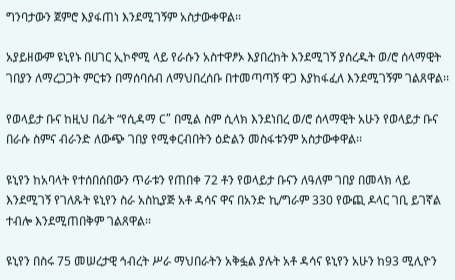ግንባታውን ጀምሮ እያፋጠነ እንደሚገኝም አስታውቀዋል፡፡

አያይዘውም ዩኒየኑ በሀገር ኢኮኖሚ ላይ የራሱን አስተዋፆኦ እያበረከት እንደሚገኝ ያሰረዱት ወ/ሮ ሰላማዊት ገበያን ለማረጋጋት ምርቱን በማሰባሰብ ለማህበረሰቡ በተመጣጣኝ ዋጋ እያከፋፈለ እንደሚገኝም ገልጸዋል፡፡

የወላይታ ቡና ከዚህ በፊት “የሲዳማ C” በሚል ስም ሲላክ እንደነበረ ወ/ሮ ሰላማዊት አሁን የወላይታ ቡና በራሱ ስምና ብራንድ ለውጭ ገበያ የሚቀርብበትን ዕድልን መስፋቱንም አስታውቀዋል፡፡

ዩኒየን ከአባላት የተሰበሰበውን ጥራቱን የጠበቀ 72 ቶን የወላይታ ቡናን ለዓለም ገበያ በመላክ ላይ እንደሚገኝ የገለጹት ዩኒየን ስራ አስኪያጅ አቶ ዳሳና ዋና በአንድ ኪ/ግራም 330 የውጪ ዶላር ገቢ ይገኛል ተብሎ እንደሚጠበቅም ገልጸዋል፡፡

ዩኒየን በስሩ 75 መሠረታዊ ኅብረት ሥራ ማህበራትን አቅፏል ያሉት አቶ ዳሳና ዩኒየን አሁን ከ93 ሚሊዮን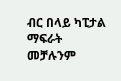ብር በላይ ካፒታል ማፍራት መቻሉንም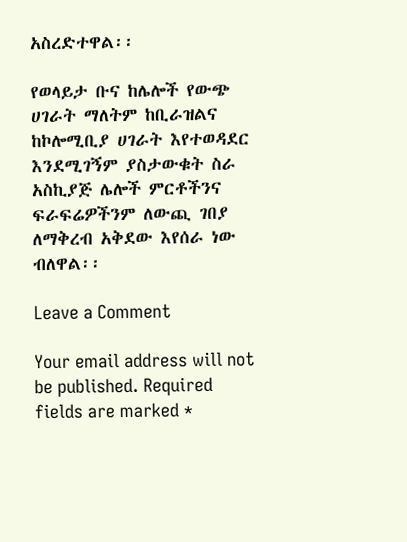አስረድተዋል፡፡

የወላይታ ቡና ከሌሎች የውጭ ሀገራት ማለትም ከቢራዝልና ከኮሎሚቢያ ሀገራት እየተወዳደር እንደሚገኝም ያስታውቁት ስራ አስኪያጅ ሌሎች ምርቶችንና ፍራፍሬዎችንም ለውጪ ገበያ ለማቅረብ አቅደው እየሰራ ነው ብለዋል፡፡

Leave a Comment

Your email address will not be published. Required fields are marked *